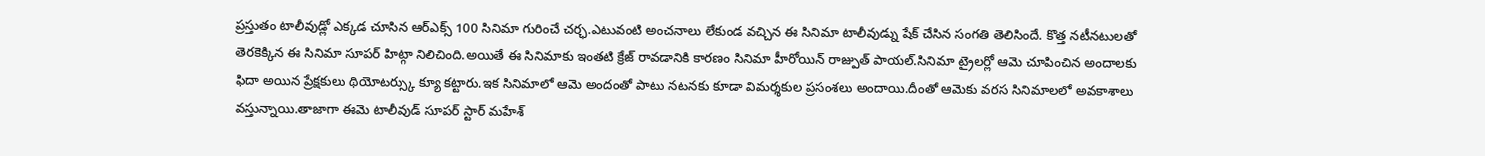ప్రస్తుతం టాలీవుడ్లో ఎక్కడ చూసిన ఆర్ఎక్స్ 100 సినిమా గురించే చర్ఛ.ఎటువంటి అంచనాలు లేకుండ వచ్చిన ఈ సినిమా టాలీవుడ్ను షేక్ చేసిన సంగతి తెలిసిందే. కొత్త నటీనటులతో తెరకెక్కిన ఈ సినిమా సూపర్ హిట్గా నిలిచింది.అయితే ఈ సినిమాకు ఇంతటి క్రేజ్ రావడానికి కారణం సినిమా హీరోయిన్ రాజ్పుత్ పాయల్.సినిమా ట్రైలర్లో ఆమె చూపించిన అందాలకు ఫిదా అయిన ప్రేక్షకులు థియోటర్స్కు క్యూ కట్టారు.ఇక సినిమాలో ఆమె అందంతో పాటు నటనకు కూడా విమర్శకుల ప్రసంశలు అందాయి.దీంతో ఆమెకు వరస సినిమాలలో అవకాశాలు వస్తున్నాయి.తాజాగా ఈమె టాలీవుడ్ సూపర్ స్టార్ మహేశ్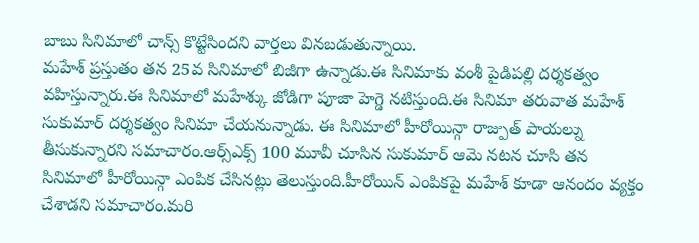బాబు సినిమాలో చాన్స్ కొట్టేసిందని వార్తలు వినబడుతున్నాయి.
మహేశ్ ప్రస్తుతం తన 25వ సినిమాలో బిజీగా ఉన్నాడు.ఈ సినిమాకు వంశీ పైడిపల్లి దర్శకత్వం వహిస్తున్నారు.ఈ సినిమాలో మహేశ్కు జోడిగా పూజా హెగ్డె నటిస్తుంది.ఈ సినిమా తరువాత మహేశ్ సుకుమార్ దర్శకత్వం సినిమా చేయనున్నాడు. ఈ సినిమాలో హీరోయిన్గా రాజ్పుత్ పాయల్ను తీసుకున్నారని సమాచారం.ఆర్స్ఎక్స్ 100 మూవీ చూసిన సుకుమార్ ఆమె నటన చూసి తన సినిమాలో హీరోయిన్గా ఎంపిక చేసినట్లు తెలుస్తుంది.హీరోయిన్ ఎంపికపై మహేశ్ కూడా ఆనందం వ్యక్తం చేశాడని సమాచారం.మరి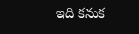ఇది కనుక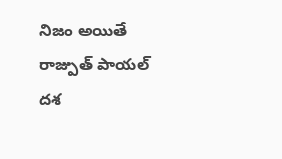నిజం అయితే రాజ్పుత్ పాయల్ దశ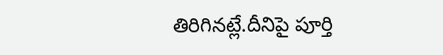తిరిగినట్లే.దీనిపై పూర్తి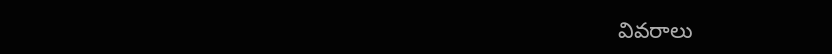వివరాలు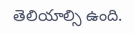తెలియాల్సి ఉంది.